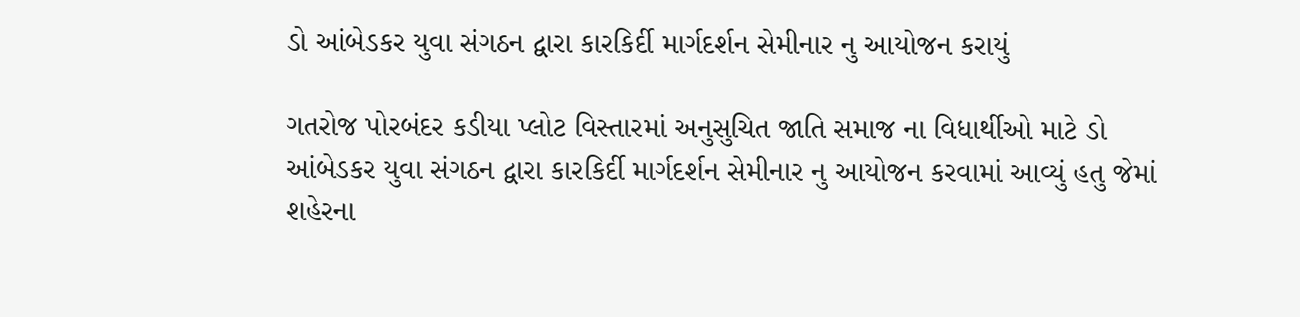ડો આંબેડકર યુવા સંગઠન દ્વારા કારકિર્દી માર્ગદર્શન સેમીનાર નુ આયોજન કરાયું

ગતરોજ પોરબંદર કડીયા પ્લોટ વિસ્તારમાં અનુસુચિત જાતિ સમાજ ના વિધાર્થીઓ માટે ડો આંબેડકર યુવા સંગઠન દ્વારા કારકિર્દી માર્ગદર્શન સેમીનાર નુ આયોજન કરવામાં આવ્યું હતુ જેમાં શહેરના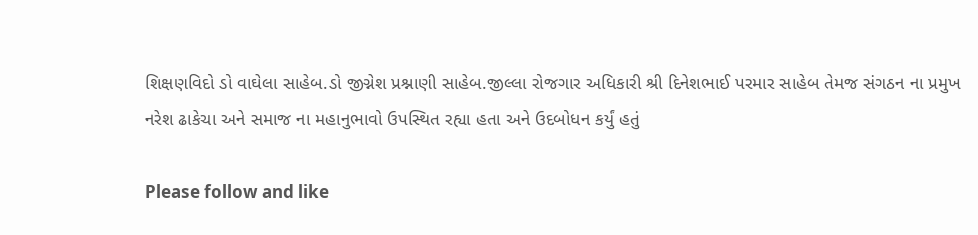શિક્ષણવિદો ડો વાઘેલા સાહેબ.ડો જીગ્નેશ પ્રશ્નાણી સાહેબ.જીલ્લા રોજગાર અધિકારી શ્રી દિનેશભાઈ પરમાર સાહેબ તેમજ સંગઠન ના પ્રમુખ નરેશ ઢાકેચા અને સમાજ ના મહાનુભાવો ઉપસ્થિત રહ્યા હતા અને ઉદબોધન કર્યું હતું

Please follow and like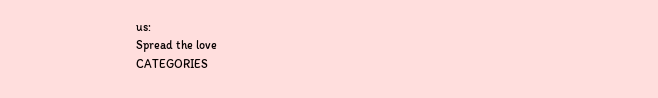us:
Spread the love
CATEGORIES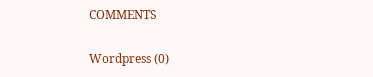COMMENTS

Wordpress (0)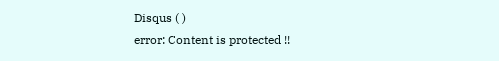Disqus ( )
error: Content is protected !!